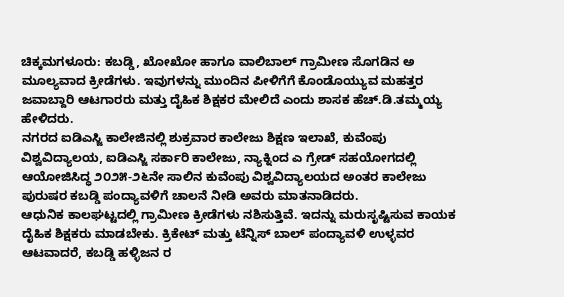ಚಿಕ್ಕಮಗಳೂರು: ಕಬಡ್ಡಿ, ಖೋಖೋ ಹಾಗೂ ವಾಲಿಬಾಲ್ ಗ್ರಾಮೀಣ ಸೊಗಡಿನ ಅ ಮೂಲ್ಯವಾದ ಕ್ರೀಡೆಗಳು. ಇವುಗಳನ್ನು ಮುಂದಿನ ಪೀಳಿಗೆಗೆ ಕೊಂಡೊಯ್ಯುವ ಮಹತ್ತರ ಜವಾಬ್ದಾರಿ ಆಟಗಾರರು ಮತ್ತು ದೈಹಿಕ ಶಿಕ್ಷಕರ ಮೇಲಿದೆ ಎಂದು ಶಾಸಕ ಹೆಚ್.ಡಿ.ತಮ್ಮಯ್ಯ ಹೇಳಿದರು.
ನಗರದ ಐಡಿಎಸ್ಜಿ ಕಾಲೇಜಿನಲ್ಲಿ ಶುಕ್ರವಾರ ಕಾಲೇಜು ಶಿಕ್ಷಣ ಇಲಾಖೆ, ಕುವೆಂಪು ವಿಶ್ವವಿದ್ಯಾಲಯ, ಐಡಿಎಸ್ಜಿ ಸರ್ಕಾರಿ ಕಾಲೇಜು, ನ್ಯಾಕ್ನಿಂದ ಎ ಗ್ರೇಡ್ ಸಹಯೋಗದಲ್ಲಿ ಆಯೋಜಿಸಿದ್ಧ ೨೦೨೫-೨೬ನೇ ಸಾಲಿನ ಕುವೆಂಪು ವಿಶ್ವವಿದ್ಯಾಲಯದ ಅಂತರ ಕಾಲೇಜು ಪುರುಷರ ಕಬಡ್ಡಿ ಪಂದ್ಯಾವಳಿಗೆ ಚಾಲನೆ ನೀಡಿ ಅವರು ಮಾತನಾಡಿದರು.
ಆಧುನಿಕ ಕಾಲಘಟ್ಟದಲ್ಲಿ ಗ್ರಾಮೀಣ ಕ್ರೀಡೆಗಳು ನಶಿಸುತ್ತಿವೆ. ಇದನ್ನು ಮರುಸೃಷ್ಟಿಸುವ ಕಾಯಕ ದೈಹಿಕ ಶಿಕ್ಷಕರು ಮಾಡಬೇಕು. ಕ್ರಿಕೇಟ್ ಮತ್ತು ಟೆನ್ನಿಸ್ ಬಾಲ್ ಪಂದ್ಯಾವಳಿ ಉಳ್ಳವರ ಆಟವಾದರೆ, ಕಬಡ್ಡಿ ಹಳ್ಳಿಜನ ರ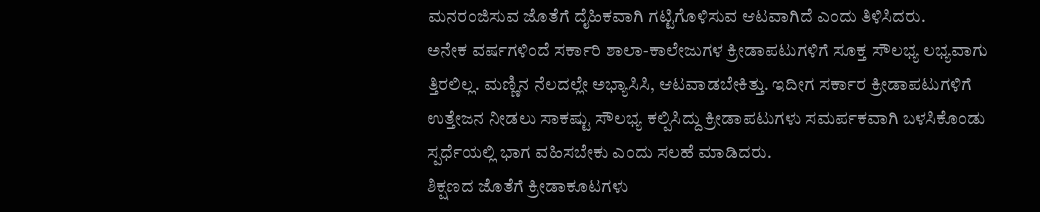ಮನರಂಜಿಸುವ ಜೊತೆಗೆ ದೈಹಿಕವಾಗಿ ಗಟ್ಟಿಗೊಳಿಸುವ ಆಟವಾಗಿದೆ ಎಂದು ತಿಳಿಸಿದರು.
ಅನೇಕ ವರ್ಷಗಳಿಂದೆ ಸರ್ಕಾರಿ ಶಾಲಾ-ಕಾಲೇಜುಗಳ ಕ್ರೀಡಾಪಟುಗಳಿಗೆ ಸೂಕ್ತ ಸೌಲಭ್ಯ ಲಭ್ಯವಾಗು ತ್ತಿರಲಿಲ್ಲ. ಮಣ್ಣಿನ ನೆಲದಲ್ಲೇ ಅಭ್ಯಾಸಿಸಿ, ಆಟವಾಡಬೇಕಿತ್ತು. ಇದೀಗ ಸರ್ಕಾರ ಕ್ರೀಡಾಪಟುಗಳಿಗೆ ಉತ್ತೇಜನ ನೀಡಲು ಸಾಕಷ್ಟು ಸೌಲಭ್ಯ ಕಲ್ಪಿಸಿದ್ದು ಕ್ರೀಡಾಪಟುಗಳು ಸಮರ್ಪಕವಾಗಿ ಬಳಸಿಕೊಂಡು ಸ್ಪರ್ಧೆಯಲ್ಲಿ ಭಾಗ ವಹಿಸಬೇಕು ಎಂದು ಸಲಹೆ ಮಾಡಿದರು.
ಶಿಕ್ಷಣದ ಜೊತೆಗೆ ಕ್ರೀಡಾಕೂಟಗಳು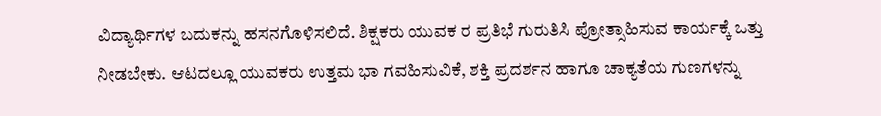ವಿದ್ಯಾರ್ಥಿಗಳ ಬದುಕನ್ನು ಹಸನಗೊಳಿಸಲಿದೆ. ಶಿಕ್ಷಕರು ಯುವಕ ರ ಪ್ರತಿಭೆ ಗುರುತಿಸಿ ಪ್ರೋತ್ಸಾಹಿಸುವ ಕಾರ್ಯಕ್ಕೆ ಒತ್ತು ನೀಡಬೇಕು. ಆಟದಲ್ಲೂ ಯುವಕರು ಉತ್ತಮ ಭಾ ಗವಹಿಸುವಿಕೆ, ಶಕ್ತಿ ಪ್ರದರ್ಶನ ಹಾಗೂ ಚಾಕ್ಯತೆಯ ಗುಣಗಳನ್ನು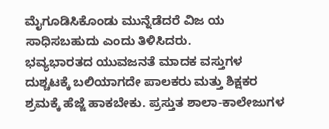ಮೈಗೂಡಿಸಿಕೊಂಡು ಮುನ್ನೆಡೆದರೆ ವಿಜ ಯ ಸಾಧಿಸಬಹುದು ಎಂದು ತಿಳಿಸಿದರು.
ಭವ್ಯಭಾರತದ ಯುವಜನತೆ ಮಾದಕ ವಸ್ತುಗಳ ದುಶ್ಚಟಕ್ಕೆ ಬಲಿಯಾಗದೇ ಪಾಲಕರು ಮತ್ತು ಶಿಕ್ಷಕರ ಶ್ರಮಕ್ಕೆ ಹೆಜ್ಜೆ ಹಾಕಬೇಕು. ಪ್ರಸ್ತುತ ಶಾಲಾ-ಕಾಲೇಜುಗಳ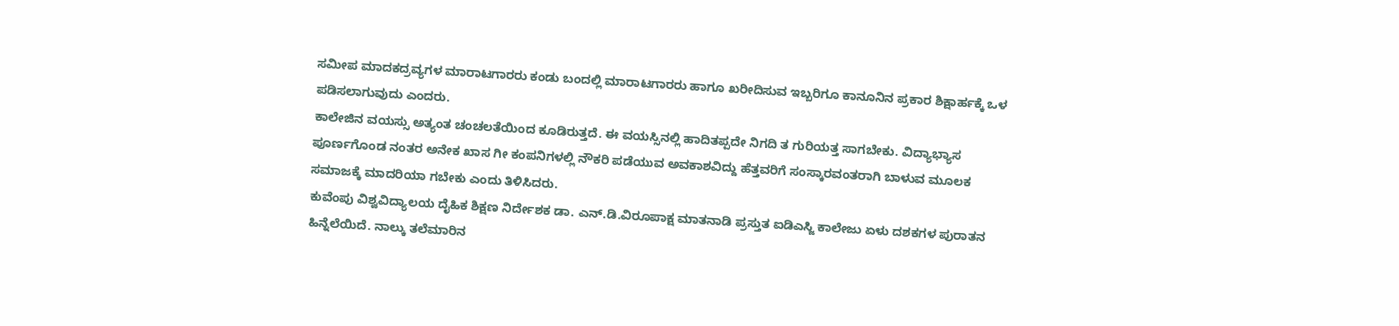ಸಮೀಪ ಮಾದಕದ್ರವ್ಯಗಳ ಮಾರಾಟಗಾರರು ಕಂಡು ಬಂದಲ್ಲಿ ಮಾರಾಟಗಾರರು ಹಾಗೂ ಖರೀದಿಸುವ ಇಬ್ಬರಿಗೂ ಕಾನೂನಿನ ಪ್ರಕಾರ ಶಿಕ್ಷಾರ್ಹಕ್ಕೆ ಒಳ ಪಡಿಸಲಾಗುವುದು ಎಂದರು.
ಕಾಲೇಜಿನ ವಯಸ್ಸು ಅತ್ಯಂತ ಚಂಚಲತೆಯಿಂದ ಕೂಡಿರುತ್ತದೆ. ಈ ವಯಸ್ಸಿನಲ್ಲಿ ಹಾದಿತಪ್ಪದೇ ನಿಗದಿ ತ ಗುರಿಯತ್ತ ಸಾಗಬೇಕು. ವಿದ್ಯಾಭ್ಯಾಸ ಪೂರ್ಣಗೊಂಡ ನಂತರ ಅನೇಕ ಖಾಸ ಗೀ ಕಂಪನಿಗಳಲ್ಲಿ ನೌಕರಿ ಪಡೆಯುವ ಅವಕಾಶವಿದ್ದು ಹೆತ್ತವರಿಗೆ ಸಂಸ್ಕಾರವಂತರಾಗಿ ಬಾಳುವ ಮೂಲಕ ಸಮಾಜಕ್ಕೆ ಮಾದರಿಯಾ ಗಬೇಕು ಎಂದು ತಿಳಿಸಿದರು.
ಕುವೆಂಪು ವಿಶ್ವವಿದ್ಯಾಲಯ ದೈಹಿಕ ಶಿಕ್ಷಣ ನಿರ್ದೇಶಕ ಡಾ. ಎನ್.ಡಿ.ವಿರೂಪಾಕ್ಷ ಮಾತನಾಡಿ ಪ್ರಸ್ತುತ ಐಡಿಎಸ್ಜಿ ಕಾಲೇಜು ಏಳು ದಶಕಗಳ ಪುರಾತನ ಹಿನ್ನೆಲೆಯಿದೆ. ನಾಲ್ಕು ತಲೆಮಾರಿನ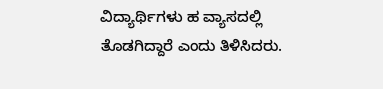ವಿದ್ಯಾರ್ಥಿಗಳು ಹ ವ್ಯಾಸದಲ್ಲಿ ತೊಡಗಿದ್ದಾರೆ ಎಂದು ತಿಳಿಸಿದರು.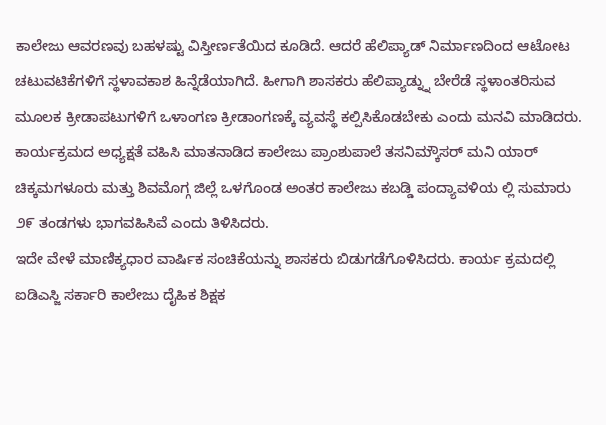ಕಾಲೇಜು ಆವರಣವು ಬಹಳಷ್ಟು ವಿಸ್ತೀರ್ಣತೆಯಿದ ಕೂಡಿದೆ. ಆದರೆ ಹೆಲಿಪ್ಯಾಡ್ ನಿರ್ಮಾಣದಿಂದ ಆಟೋಟ ಚಟುವಟಿಕೆಗಳಿಗೆ ಸ್ಥಳಾವಕಾಶ ಹಿನ್ನೆಡೆಯಾಗಿದೆ. ಹೀಗಾಗಿ ಶಾಸಕರು ಹೆಲಿಪ್ಯಾಡ್ನ್ನು ಬೇರೆಡೆ ಸ್ಥಳಾಂತರಿಸುವ ಮೂಲಕ ಕ್ರೀಡಾಪಟುಗಳಿಗೆ ಒಳಾಂಗಣ ಕ್ರೀಡಾಂಗಣಕ್ಕೆ ವ್ಯವಸ್ಥೆ ಕಲ್ಪಿಸಿಕೊಡಬೇಕು ಎಂದು ಮನವಿ ಮಾಡಿದರು.
ಕಾರ್ಯಕ್ರಮದ ಅಧ್ಯಕ್ಷತೆ ವಹಿಸಿ ಮಾತನಾಡಿದ ಕಾಲೇಜು ಪ್ರಾಂಶುಪಾಲೆ ತಸನಿಮ್ಕೌಸರ್ ಮನಿ ಯಾರ್ ಚಿಕ್ಕಮಗಳೂರು ಮತ್ತು ಶಿವಮೊಗ್ಗ ಜಿಲ್ಲೆ ಒಳಗೊಂಡ ಅಂತರ ಕಾಲೇಜು ಕಬಡ್ಡಿ ಪಂದ್ಯಾವಳಿಯ ಲ್ಲಿ ಸುಮಾರು ೨೯ ತಂಡಗಳು ಭಾಗವಹಿಸಿವೆ ಎಂದು ತಿಳಿಸಿದರು.
ಇದೇ ವೇಳೆ ಮಾಣಿಕ್ಯಧಾರ ವಾರ್ಷಿಕ ಸಂಚಿಕೆಯನ್ನು ಶಾಸಕರು ಬಿಡುಗಡೆಗೊಳಿಸಿದರು. ಕಾರ್ಯ ಕ್ರಮದಲ್ಲಿ ಐಡಿಎಸ್ಜಿ ಸರ್ಕಾರಿ ಕಾಲೇಜು ದೈಹಿಕ ಶಿಕ್ಷಕ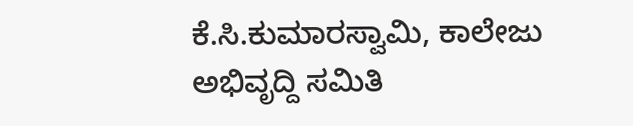ಕೆ.ಸಿ.ಕುಮಾರಸ್ವಾಮಿ, ಕಾಲೇಜು ಅಭಿವೃದ್ದಿ ಸಮಿತಿ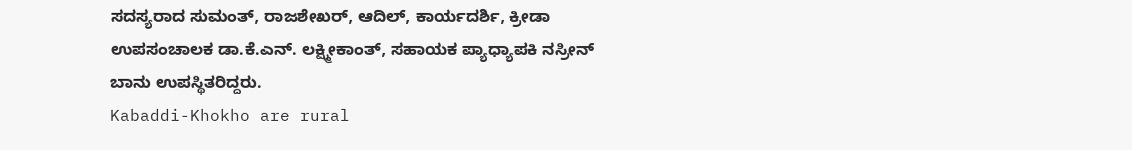ಸದಸ್ಯರಾದ ಸುಮಂತ್, ರಾಜಶೇಖರ್, ಆದಿಲ್, ಕಾರ್ಯದರ್ಶಿ, ಕ್ರೀಡಾ ಉಪಸಂಚಾಲಕ ಡಾ.ಕೆ.ಎನ್. ಲಕ್ಷ್ಮೀಕಾಂತ್, ಸಹಾಯಕ ಪ್ಯಾಧ್ಯಾಪಕಿ ನಸ್ರೀನ್ ಬಾನು ಉಪಸ್ಥಿತರಿದ್ದರು.
Kabaddi-Khokho are rural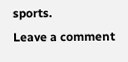sports.
Leave a comment